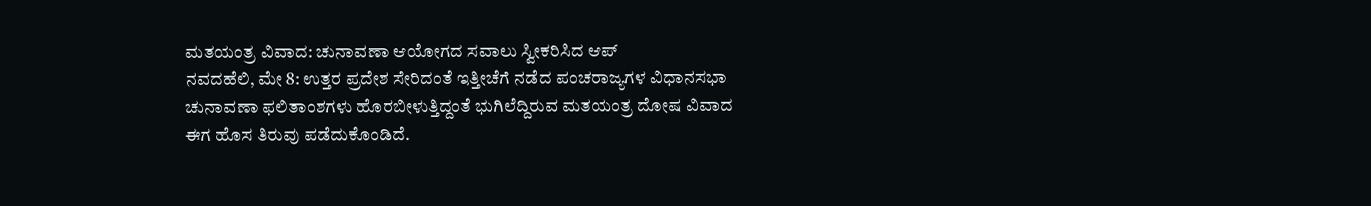ಮತಯಂತ್ರ ವಿವಾದ: ಚುನಾವಣಾ ಆಯೋಗದ ಸವಾಲು ಸ್ವೀಕರಿಸಿದ ಆಪ್
ನವದಹೆಲಿ, ಮೇ 8: ಉತ್ತರ ಪ್ರದೇಶ ಸೇರಿದಂತೆ ಇತ್ತೀಚೆಗೆ ನಡೆದ ಪಂಚರಾಜ್ಯಗಳ ವಿಧಾನಸಭಾ ಚುನಾವಣಾ ಫಲಿತಾಂಶಗಳು ಹೊರಬೀಳುತ್ತಿದ್ದಂತೆ ಭುಗಿಲೆದ್ದಿರುವ ಮತಯಂತ್ರ ದೋಷ ವಿವಾದ ಈಗ ಹೊಸ ತಿರುವು ಪಡೆದುಕೊಂಡಿದೆ.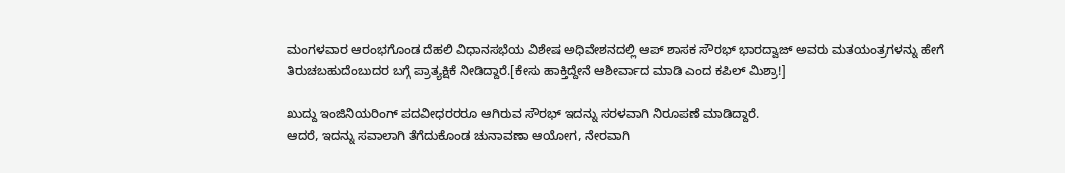ಮಂಗಳವಾರ ಆರಂಭಗೊಂಡ ದೆಹಲಿ ವಿಧಾನಸಭೆಯ ವಿಶೇಷ ಅಧಿವೇಶನದಲ್ಲಿ ಆಪ್ ಶಾಸಕ ಸೌರಭ್ ಭಾರದ್ವಾಜ್ ಅವರು ಮತಯಂತ್ರಗಳನ್ನು ಹೇಗೆ ತಿರುಚಬಹುದೆಂಬುದರ ಬಗ್ಗೆ ಪ್ರಾತ್ಯಕ್ಷಿಕೆ ನೀಡಿದ್ದಾರೆ.[ಕೇಸು ಹಾಕ್ತಿದ್ದೇನೆ ಆಶೀರ್ವಾದ ಮಾಡಿ ಎಂದ ಕಪಿಲ್ ಮಿಶ್ರಾ!]

ಖುದ್ದು ಇಂಜಿನಿಯರಿಂಗ್ ಪದವೀಧರರರೂ ಆಗಿರುವ ಸೌರಭ್ ಇದನ್ನು ಸರಳವಾಗಿ ನಿರೂಪಣೆ ಮಾಡಿದ್ದಾರೆ.
ಆದರೆ, ಇದನ್ನು ಸವಾಲಾಗಿ ತೆಗೆದುಕೊಂಡ ಚುನಾವಣಾ ಆಯೋಗ, ನೇರವಾಗಿ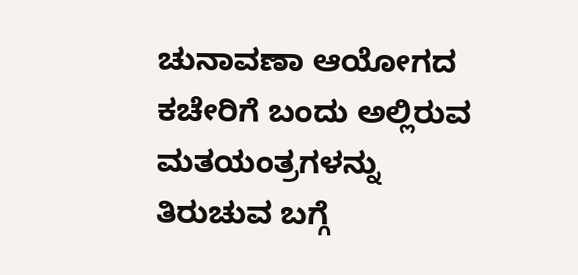ಚುನಾವಣಾ ಆಯೋಗದ ಕಚೇರಿಗೆ ಬಂದು ಅಲ್ಲಿರುವ ಮತಯಂತ್ರಗಳನ್ನು ತಿರುಚುವ ಬಗ್ಗೆ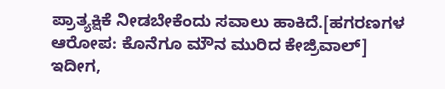ಪ್ರಾತ್ಯಕ್ಷಿಕೆ ನೀಡಬೇಕೆಂದು ಸವಾಲು ಹಾಕಿದೆ.[ಹಗರಣಗಳ ಆರೋಪ: ಕೊನೆಗೂ ಮೌನ ಮುರಿದ ಕೇಜ್ರಿವಾಲ್]
ಇದೀಗ,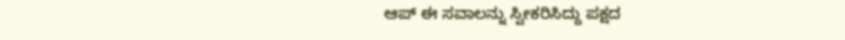ಆಪ್ ಈ ಸವಾಲನ್ನು ಸ್ವೀಕರಿಸಿದ್ದು ಪಕ್ಷದ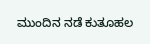ಮುಂದಿನ ನಡೆ ಕುತೂಹಲ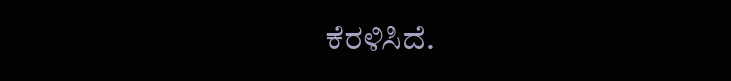ಕೆರಳಿಸಿದೆ.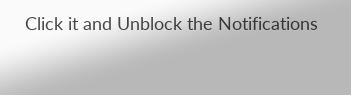Click it and Unblock the Notifications